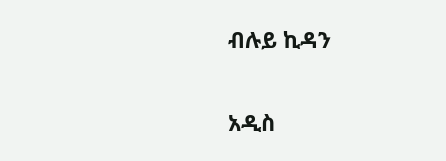ብሉይ ኪዳን

አዲስ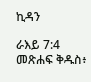ኪዳን

ራእይ 7:4 መጽሐፍ ቅዱስ፥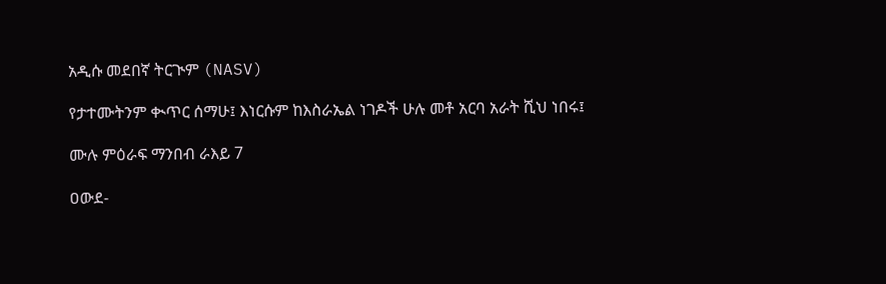አዲሱ መደበኛ ትርጒም (NASV)

የታተሙትንም ቊጥር ሰማሁ፤ እነርሱም ከእስራኤል ነገዶች ሁሉ መቶ አርባ አራት ሺህ ነበሩ፤

ሙሉ ምዕራፍ ማንበብ ራእይ 7

ዐውደ-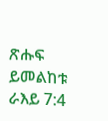ጽሑፍ ይመልከቱ ራእይ 7:4